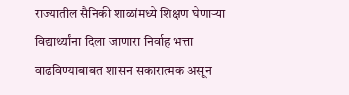राज्यातील सैनिकी शाळांमध्ये शिक्षण घेणाऱ्या विद्यार्थ्यांना दिला जाणारा निर्वाह भत्ता वाढविण्याबाबत शासन सकारात्मक असून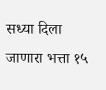सध्या दिला जाणारा भत्ता १५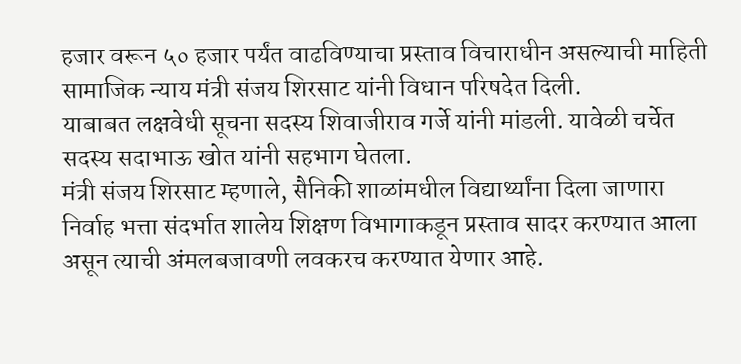हजार वरून ५० हजार पर्यंत वाढविण्याचा प्रस्ताव विचाराधीन असल्याची माहिती सामाजिक न्याय मंत्री संजय शिरसाट यांनी विधान परिषदेत दिली.
याबाबत लक्षवेधी सूचना सदस्य शिवाजीराव गर्जे यांनी मांडली. यावेळी चर्चेत सदस्य सदाभाऊ खोत यांनी सहभाग घेतला.
मंत्री संजय शिरसाट म्हणाले, सैनिकी शाळांमधील विद्यार्थ्यांना दिला जाणारा निर्वाह भत्ता संदर्भात शालेय शिक्षण विभागाकडून प्रस्ताव सादर करण्यात आला असून त्याची अंमलबजावणी लवकरच करण्यात येणार आहे.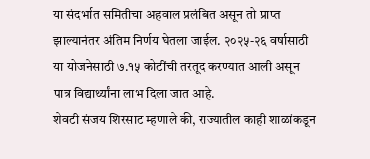या संदर्भात समितीचा अहवाल प्रलंबित असून तो प्राप्त झाल्यानंतर अंतिम निर्णय घेतला जाईल. २०२५-२६ वर्षासाठी या योजनेसाठी ७.१५ कोटींची तरतूद करण्यात आली असून पात्र विद्यार्थ्यांना लाभ दिला जात आहे.
शेवटी संजय शिरसाट म्हणाले की, राज्यातील काही शाळांकडून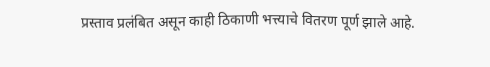प्रस्ताव प्रलंबित असून काही ठिकाणी भत्त्याचे वितरण पूर्ण झाले आहे.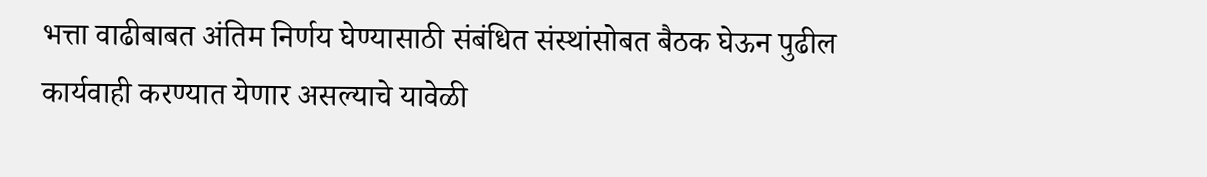भत्ता वाढीबाबत अंतिम निर्णय घेण्यासाठी संबंधित संस्थांसोबत बैठक घेऊन पुढील कार्यवाही करण्यात येणार असल्याचे यावेळी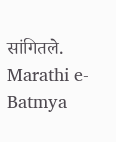सांगितले.
Marathi e-Batmya